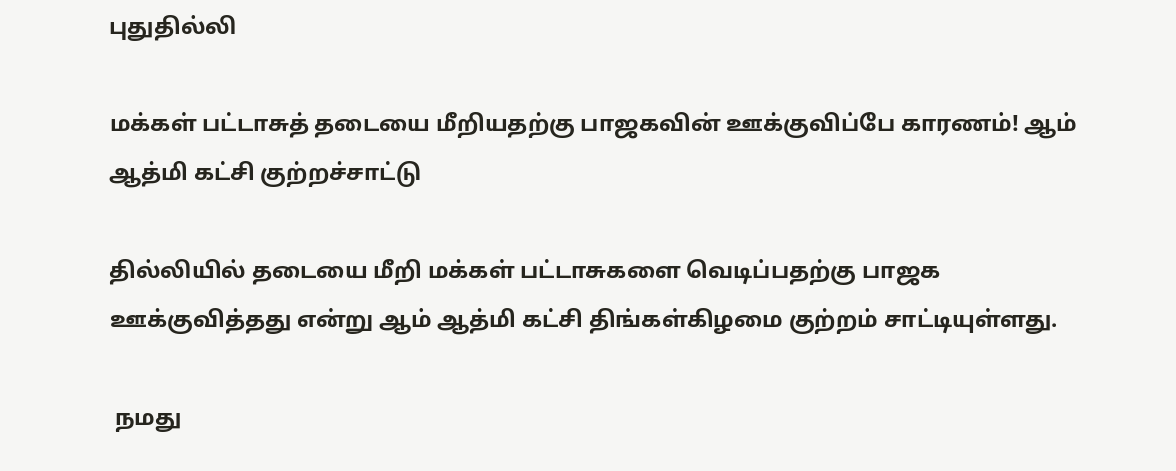புதுதில்லி

மக்கள் பட்டாசுத் தடையை மீறியதற்கு பாஜகவின் ஊக்குவிப்பே காரணம்! ஆம் ஆத்மி கட்சி குற்றச்சாட்டு

தில்லியில் தடையை மீறி மக்கள் பட்டாசுகளை வெடிப்பதற்கு பாஜக ஊக்குவித்தது என்று ஆம் ஆத்மி கட்சி திங்கள்கிழமை குற்றம் சாட்டியுள்ளது.

 நமது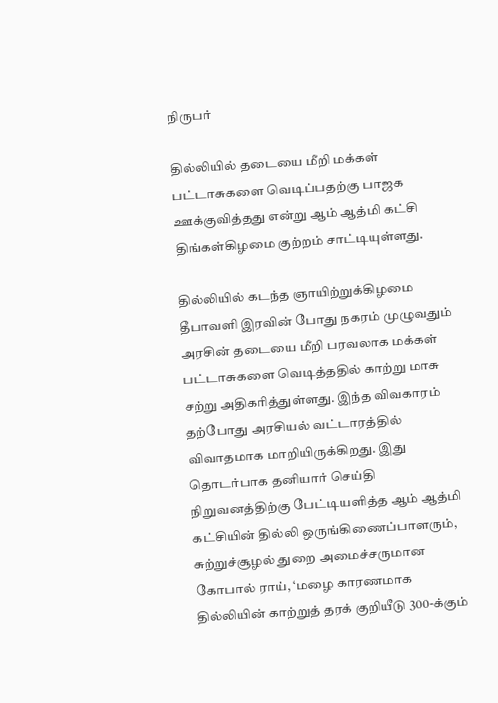நிருபர்

தில்லியில் தடையை மீறி மக்கள் பட்டாசுகளை வெடிப்பதற்கு பாஜக ஊக்குவித்தது என்று ஆம் ஆத்மி கட்சி திங்கள்கிழமை குற்றம் சாட்டியுள்ளது.

தில்லியில் கடந்த ஞாயிற்றுக்கிழமை தீபாவளி இரவின் போது நகரம் முழுவதும் அரசின் தடையை மீறி பரவலாக மக்கள் பட்டாசுகளை வெடித்ததில் காற்று மாசு சற்று அதிகரித்துள்ளது. இந்த விவகாரம் தற்போது அரசியல் வட்டாரத்தில் விவாதமாக மாறியிருக்கிறது. இது தொடர்பாக தனியார் செய்தி நிறுவனத்திற்கு பேட்டியளித்த ஆம் ஆத்மி கட்சியின் தில்லி ஒருங்கிணைப்பாளரும், சுற்றுச்சூழல் துறை அமைச்சருமான கோபால் ராய், ‘மழை காரணமாக தில்லியின் காற்றுத் தரக் குறியீடு 300-க்கும்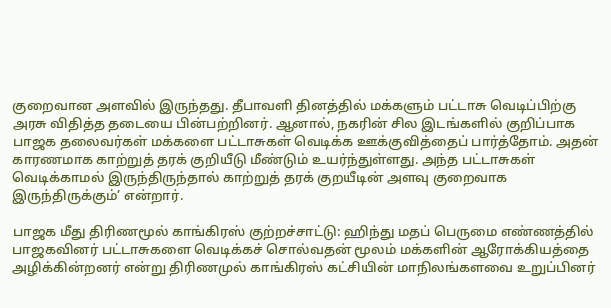குறைவான அளவில் இருந்தது. தீபாவளி தினத்தில் மக்களும் பட்டாசு வெடிப்பிற்கு அரசு விதித்த தடையை பின்பற்றினர். ஆனால், நகரின் சில இடங்களில் குறிப்பாக பாஜக தலைவர்கள் மக்களை பட்டாசுகள் வெடிக்க ஊக்குவித்தைப் பார்த்தோம். அதன் காரணமாக காற்றுத் தரக் குறியீடு மீண்டும் உயர்ந்துள்ளது. அந்த பட்டாசுகள் வெடிக்காமல் இருந்திருந்தால் காற்றுத் தரக் குறயீடின் அளவு குறைவாக இருந்திருக்கும்’ என்றார்.

பாஜக மீது திரிணமூல் காங்கிரஸ் குற்றச்சாட்டு: ஹிந்து மதப் பெருமை எண்ணத்தில் பாஜகவினர் பட்டாசுகளை வெடிக்கச் சொல்வதன் மூலம் மக்களின் ஆரோக்கியத்தை அழிக்கின்றனர் என்று திரிணமுல் காங்கிரஸ் கட்சியின் மாநிலங்களவை உறுப்பினர்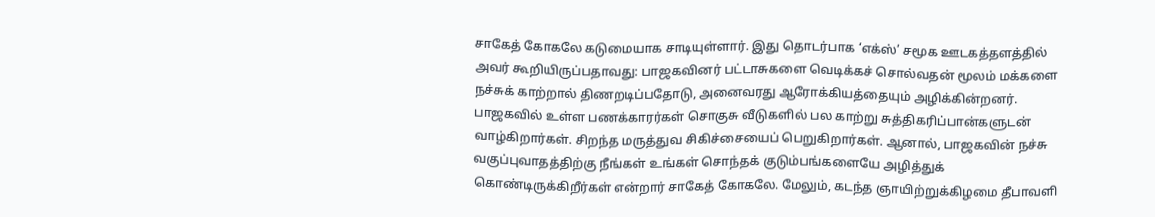சாகேத் கோகலே கடுமையாக சாடியுள்ளார். இது தொடர்பாக ‘எக்ஸ்’ சமூக ஊடகத்தளத்தில் அவர் கூறியிருப்பதாவது: பாஜகவினர் பட்டாசுகளை வெடிக்கச் சொல்வதன் மூலம் மக்களை நச்சுக் காற்றால் திணறடிப்பதோடு, அனைவரது ஆரோக்கியத்தையும் அழிக்கின்றனர். பாஜகவில் உள்ள பணக்காரர்கள் சொகுசு வீடுகளில் பல காற்று சுத்திகரிப்பான்களுடன் வாழ்கிறார்கள். சிறந்த மருத்துவ சிகிச்சையைப் பெறுகிறார்கள். ஆனால், பாஜகவின் நச்சு வகுப்புவாதத்திற்கு நீங்கள் உங்கள் சொந்தக் குடும்பங்களையே அழித்துக் கொண்டிருக்கிறீர்கள் என்றார் சாகேத் கோகலே. மேலும், கடந்த ஞாயிற்றுக்கிழமை தீபாவளி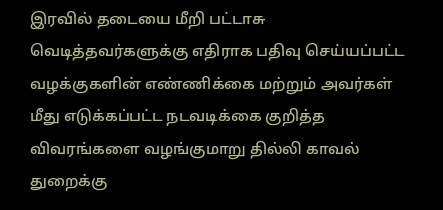இரவில் தடையை மீறி பட்டாசு வெடித்தவர்களுக்கு எதிராக பதிவு செய்யப்பட்ட வழக்குகளின் எண்ணிக்கை மற்றும் அவர்கள் மீது எடுக்கப்பட்ட நடவடிக்கை குறித்த விவரங்களை வழங்குமாறு தில்லி காவல் துறைக்கு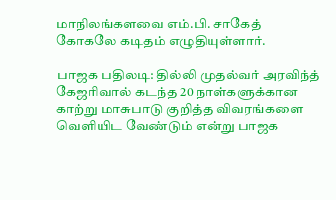மாநிலங்களவை எம்.பி. சாகேத் கோகலே கடிதம் எழுதியுள்ளார்.

பாஜக பதிலடி: தில்லி முதல்வர் அரவிந்த் கேஜரிவால் கடந்த 20 நாள்களுக்கான காற்று மாசுபாடு குறித்த விவரங்களை வெளியிட வேண்டும் என்று பாஜக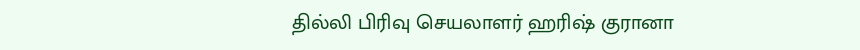தில்லி பிரிவு செயலாளர் ஹரிஷ் குரானா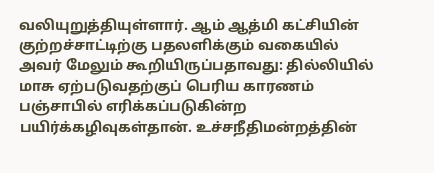வலியுறுத்தியுள்ளார். ஆம் ஆத்மி கட்சியின் குற்றச்சாட்டிற்கு பதலளிக்கும் வகையில் அவர் மேலும் கூறியிருப்பதாவது: தில்லியில் மாசு ஏற்படுவதற்குப் பெரிய காரணம் பஞ்சாபில் எரிக்கப்படுகின்ற பயிர்க்கழிவுகள்தான். உச்சநீதிமன்றத்தின்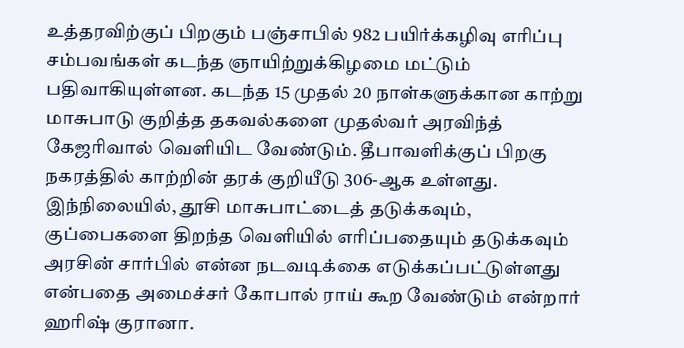உத்தரவிற்குப் பிறகும் பஞ்சாபில் 982 பயிர்க்கழிவு எரிப்பு சம்பவங்கள் கடந்த ஞாயிற்றுக்கிழமை மட்டும் பதிவாகியுள்ளன. கடந்த 15 முதல் 20 நாள்களுக்கான காற்று மாசுபாடு குறித்த தகவல்களை முதல்வர் அரவிந்த் கேஜரிவால் வெளியிட வேண்டும். தீபாவளிக்குப் பிறகு நகரத்தில் காற்றின் தரக் குறியீடு 306-ஆக உள்ளது. இந்நிலையில், தூசி மாசுபாட்டைத் தடுக்கவும், குப்பைகளை திறந்த வெளியில் எரிப்பதையும் தடுக்கவும் அரசின் சார்பில் என்ன நடவடிக்கை எடுக்கப்பட்டுள்ளது என்பதை அமைச்சர் கோபால் ராய் கூற வேண்டும் என்றார் ஹரிஷ் குரானா.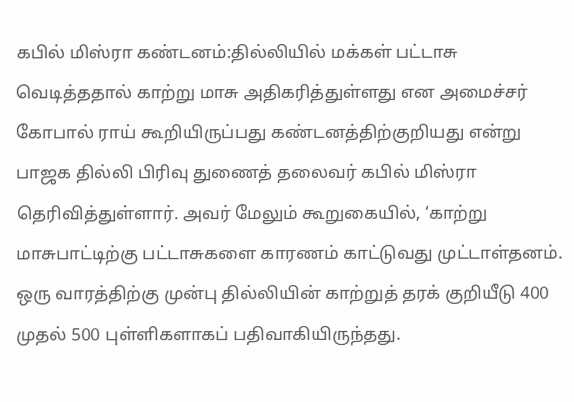கபில் மிஸ்ரா கண்டனம்:தில்லியில் மக்கள் பட்டாசு வெடித்ததால் காற்று மாசு அதிகரித்துள்ளது என அமைச்சர் கோபால் ராய் கூறியிருப்பது கண்டனத்திற்குறியது என்று பாஜக தில்லி பிரிவு துணைத் தலைவர் கபில் மிஸ்ரா தெரிவித்துள்ளார். அவர் மேலும் கூறுகையில், ‘காற்று மாசுபாட்டிற்கு பட்டாசுகளை காரணம் காட்டுவது முட்டாள்தனம். ஒரு வாரத்திற்கு முன்பு தில்லியின் காற்றுத் தரக் குறியீடு 400 முதல் 500 புள்ளிகளாகப் பதிவாகியிருந்தது.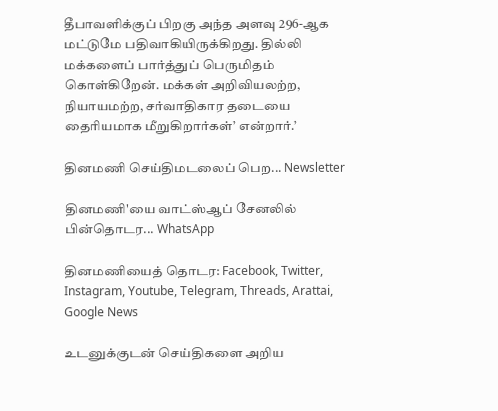தீபாவளிக்குப் பிறகு அந்த அளவு 296-ஆக மட்டுமே பதிவாகியிருக்கிறது. தில்லி மக்களைப் பார்த்துப் பெருமிதம் கொள்கிறேன். மக்கள் அறிவியலற்ற, நியாயமற்ற, சர்வாதிகார தடையை தைரியமாக மீறுகிறார்கள்’ என்றார்.’

தினமணி செய்திமடலைப் பெற... Newsletter

தினமணி'யை வாட்ஸ்ஆப் சேனலில் பின்தொடர... WhatsApp

தினமணியைத் தொடர: Facebook, Twitter, Instagram, Youtube, Telegram, Threads, Arattai, Google News

உடனுக்குடன் செய்திகளை அறிய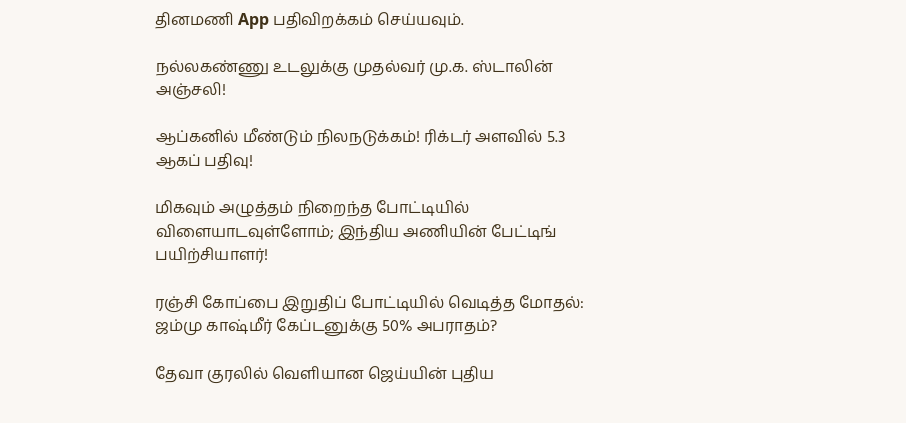தினமணி App பதிவிறக்கம் செய்யவும்.

நல்லகண்ணு உடலுக்கு முதல்வர் மு.க. ஸ்டாலின் அஞ்சலி!

ஆப்கனில் மீண்டும் நிலநடுக்கம்! ரிக்டர் அளவில் 5.3 ஆகப் பதிவு!

மிகவும் அழுத்தம் நிறைந்த போட்டியில் விளையாடவுள்ளோம்; இந்திய அணியின் பேட்டிங் பயிற்சியாளர்!

ரஞ்சி கோப்பை இறுதிப் போட்டியில் வெடித்த மோதல்: ஜம்மு காஷ்மீர் கேப்டனுக்கு 50% அபராதம்?

தேவா குரலில் வெளியான ஜெய்யின் புதிய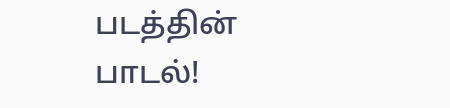படத்தின் பாடல்!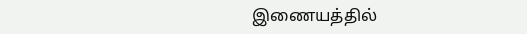இணையத்தில்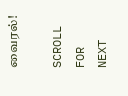வைரல்!

SCROLL FOR NEXT